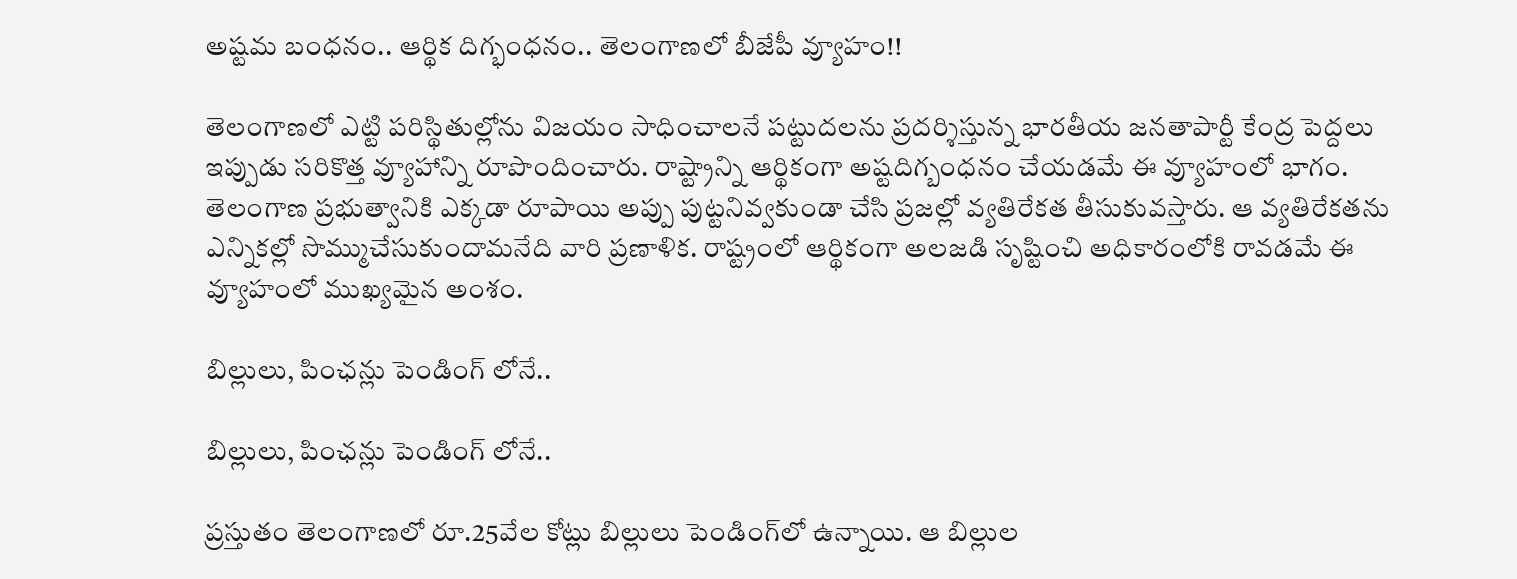అష్టమ బంధనం.. ఆర్థిక దిగ్భంధనం.. తెలంగాణలో బీజేపీ వ్యూహం!!

తెలంగాణ‌లో ఎట్టి ప‌రిస్థితుల్లోను విజ‌యం సాధించాల‌నే ప‌ట్టుద‌ల‌ను ప్ర‌ద‌ర్శిస్తున్న భార‌తీయ జ‌న‌తాపార్టీ కేంద్ర పెద్ద‌లు ఇప్పుడు స‌రికొత్త వ్యూహాన్ని రూపొందించారు. రాష్ట్రాన్ని ఆర్థికంగా అష్ట‌దిగ్బంధ‌నం చేయ‌డ‌మే ఈ వ్యూహంలో భాగం. తెలంగాణ ప్ర‌భుత్వానికి ఎక్క‌డా రూపాయి అప్పు పుట్ట‌నివ్వ‌కుండా చేసి ప్ర‌జ‌ల్లో వ్య‌తిరేక‌త తీసుకువ‌స్తారు. ఆ వ్య‌తిరేక‌త‌ను ఎన్నిక‌ల్లో సొమ్ముచేసుకుందామ‌నేది వారి ప్రణాళిక. రాష్ట్రంలో ఆర్థికంగా అల‌జ‌డి సృష్టించి అధికారంలోకి రావడమే ఈ వ్యూహంలో ముఖ్యమైన అంశం.

బిల్లులు, పింఛన్లు పెండింగ్ లోనే..

బిల్లులు, పింఛన్లు పెండింగ్ లోనే..

ప్ర‌స్తుతం తెలంగాణ‌లో రూ.25వేల కోట్లు బిల్లులు పెండింగ్‌లో ఉన్నాయి. ఆ బిల్లుల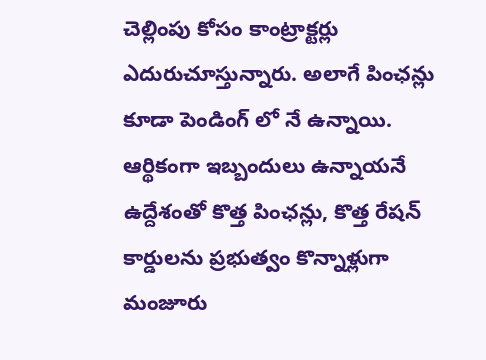చెల్లింపు కోసం కాంట్రాక్ట‌ర్లు ఎదురుచూస్తున్నారు. అలాగే పింఛ‌న్లు కూడా పెండింగ్ లో నే ఉన్నాయి. ఆర్థికంగా ఇబ్బందులు ఉన్నాయ‌నే ఉద్దేశంతో కొత్త పింఛ‌న్లు, కొత్త రేష‌న్ కార్డులను ప్రభుత్వం కొన్నాళ్లుగా మంజూరు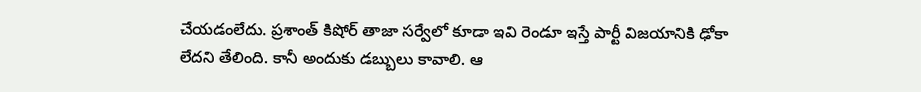చేయ‌డంలేదు. ప్ర‌శాంత్ కిషోర్ తాజా స‌ర్వేలో కూడా ఇవి రెండూ ఇస్తే పార్టీ విజ‌యానికి ఢోకా లేద‌ని తేలింది. కానీ అందుకు డ‌బ్బులు కావాలి. ఆ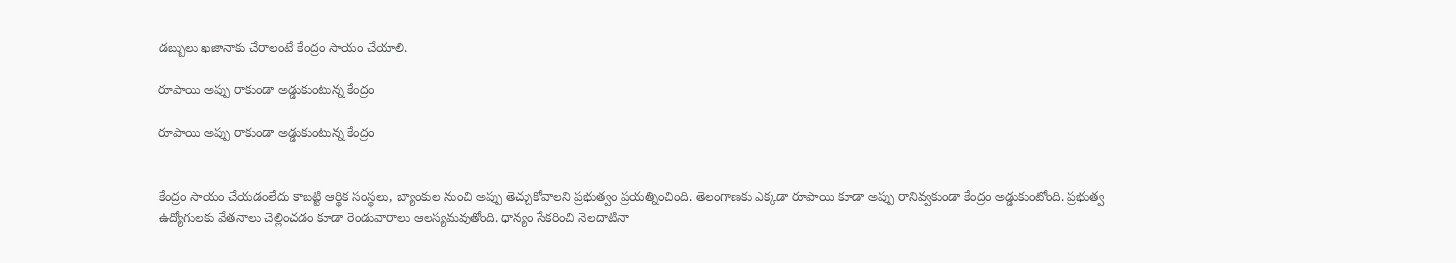డ‌బ్బులు ఖ‌జానాకు చేరాలంటే కేంద్రం సాయం చేయాలి.

రూపాయి అప్పు రాకుండా అడ్డుకుంటున్న కేంద్రం

రూపాయి అప్పు రాకుండా అడ్డుకుంటున్న కేంద్రం


కేంద్రం సాయం చేయ‌డంలేదు కాబ‌ట్టి ఆర్థిక సంస్థ‌లు, బ్యాంకుల నుంచి అప్పు తెచ్చుకోవాల‌ని ప్ర‌భుత్వం ప్ర‌య‌త్నించింది. తెలంగాణకు ఎక్క‌డా రూపాయి కూడా అప్పు రానివ్వ‌కుండా కేంద్రం అడ్డుకుంటోంది. ప్ర‌భుత్వ ఉద్యోగుల‌కు వేత‌నాలు చెల్లించ‌డం కూడా రెండువారాలు ఆల‌స్య‌మ‌వుతోంది. ధాన్యం సేక‌రించి నెల‌దాటినా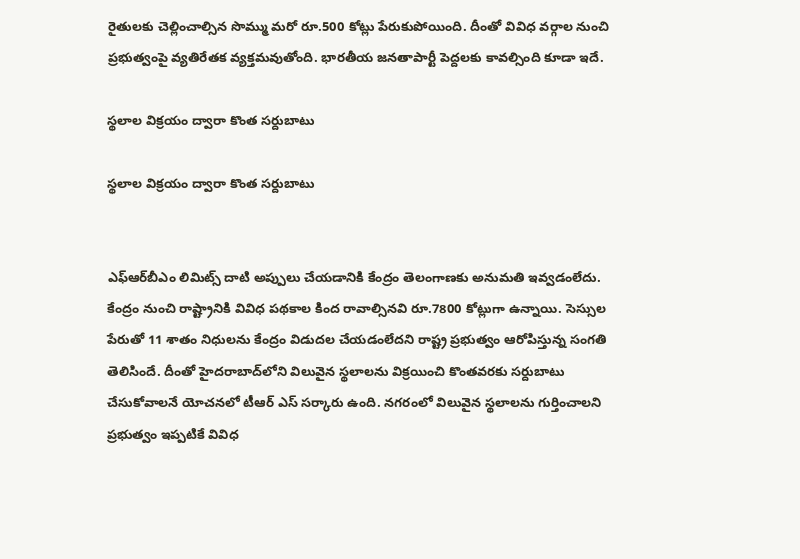రైతుల‌కు చెల్లించాల్సిన సొమ్ము మరో రూ.500 కోట్లు పేరుకుపోయింది. దీంతో వివిధ వ‌ర్గాల నుంచి ప్ర‌భుత్వంపై వ్య‌తిరేత‌క వ్య‌క్త‌మ‌వుతోంది. భారతీయ జనతాపార్టీ పెద్దలకు కావ‌ల్సింది కూడా ఇదే.

స్థలాల విక్రయం ద్వారా కొంత సర్దుబాటు

స్థలాల విక్రయం ద్వారా కొంత సర్దుబాటు


ఎఫ్ఆర్‌బీఎం లిమిట్స్ దాటి అప్పులు చేయడానికి కేంద్రం తెలంగాణ‌కు అనుమతి ఇవ్వడంలేదు. కేంద్రం నుంచి రాష్ట్రానికి వివిధ ప‌థ‌కాల కింద రావాల్సిన‌వి రూ.7800 కోట్లుగా ఉన్నాయి. సెస్సుల పేరుతో 11 శాతం నిధుల‌ను కేంద్రం విడుద‌ల చేయ‌డంలేద‌ని రాష్ట్ర ప్ర‌భుత్వం ఆరోపిస్తున్న సంగ‌తి తెలిసిందే. దీంతో హైద‌రాబాద్‌లోని విలువైన స్థ‌లాల‌ను విక్ర‌యించి కొంత‌వ‌ర‌కు స‌ర్దుబాటు చేసుకోవాల‌నే యోచ‌న‌లో టీఆర్ ఎస్ స‌ర్కారు ఉంది. న‌గ‌రంలో విలువైన స్థ‌లాల‌ను గుర్తించాల‌ని ప్ర‌భుత్వం ఇప్ప‌టికే వివిధ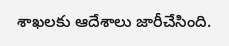శాఖ‌ల‌కు ఆదేశాలు జారీచేసింది.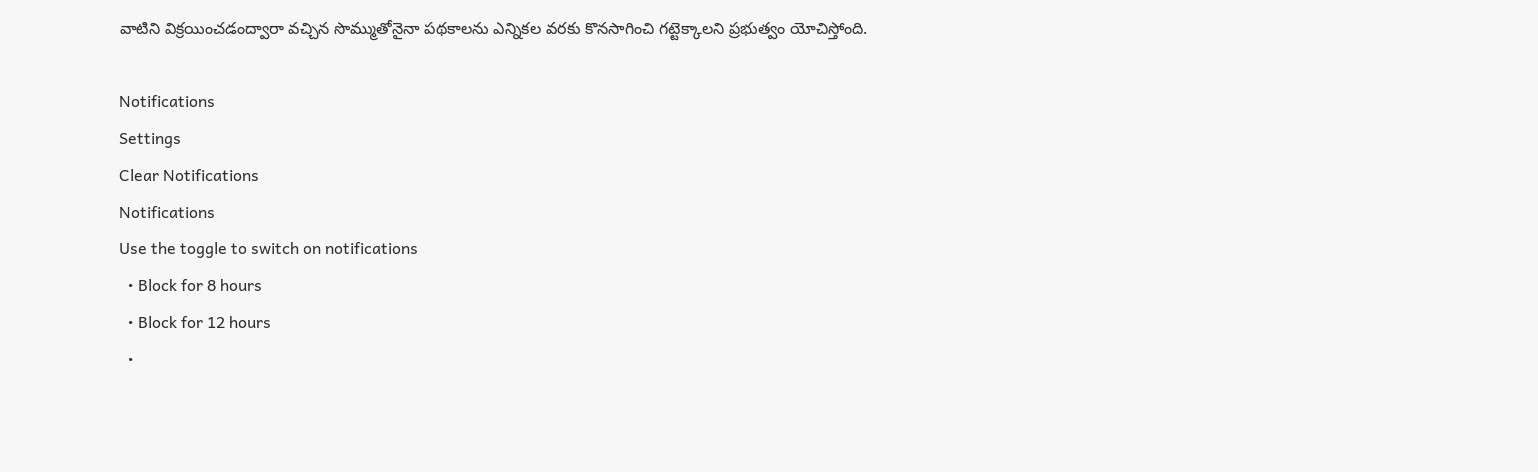వాటిని విక్ర‌యించ‌డంద్వారా వ‌చ్చిన సొమ్ముతోనైనా ప‌థ‌కాల‌ను ఎన్నిక‌ల‌ వ‌ర‌కు కొన‌సాగించి గ‌ట్టెక్కాల‌ని ప్ర‌భుత్వం యోచిస్తోంది.

Notifications
Settings
Clear Notifications
Notifications
Use the toggle to switch on notifications
  • Block for 8 hours
  • Block for 12 hours
  •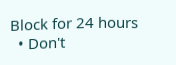Block for 24 hours
  • Don't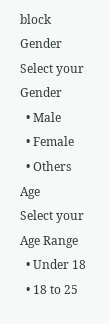block
Gender
Select your Gender
  • Male
  • Female
  • Others
Age
Select your Age Range
  • Under 18
  • 18 to 25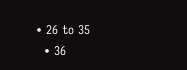• 26 to 35
  • 36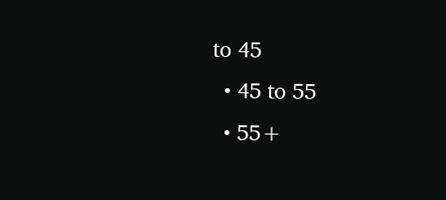to 45
  • 45 to 55
  • 55+